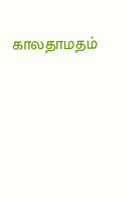காலதாமதம்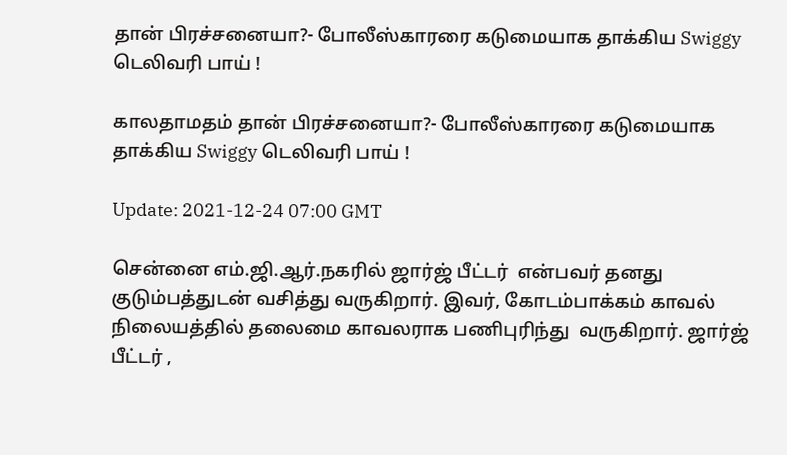தான் பிரச்சனையா?- போலீஸ்காரரை கடுமையாக தாக்கிய Swiggy டெலிவரி பாய் !

காலதாமதம் தான் பிரச்சனையா?- போலீஸ்காரரை கடுமையாக தாக்கிய Swiggy டெலிவரி பாய் !

Update: 2021-12-24 07:00 GMT

சென்னை எம்.ஜி.ஆர்.நகரில் ஜார்ஜ் பீட்டர்  என்பவர் தனது குடும்பத்துடன் வசித்து வருகிறார். இவர், கோடம்பாக்கம் காவல் நிலையத்தில் தலைமை காவலராக பணிபுரிந்து  வருகிறார். ஜார்ஜ் பீட்டர் ,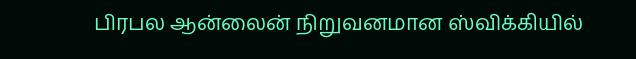பிரபல ஆன்லைன் நிறுவனமான ஸ்விக்கியில்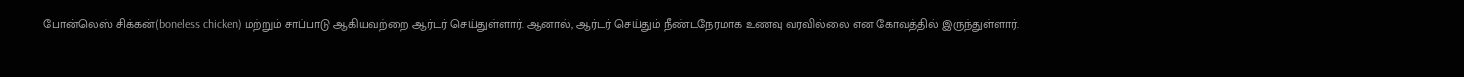போன்லெஸ் சிக்கன்(boneless chicken) மற்றும் சாப்பாடு ஆகியவற்றை ஆர்டர் செய்துள்ளார். ஆனால், ஆர்டர் செய்தும் நீண்டநேரமாக உணவு வரவில்லை என கோவத்தில் இருந்துள்ளார்.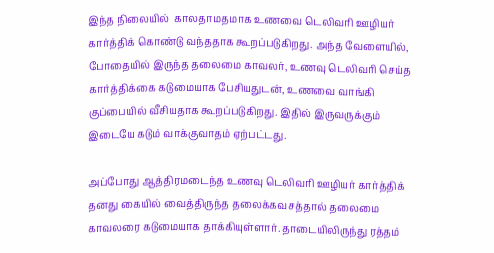இந்த நிலையில்  காலதாமதமாக உணவை டெலிவரி ஊழியர் கார்த்திக் கொண்டு வந்ததாக கூறப்படுகிறது. அந்த வேளையில், போதையில் இருந்த தலைமை காவலர், உணவு டெலிவரி செய்த கார்த்திக்கை கடுமையாக பேசியதுடன், உணவை வாங்கி குப்பையில் வீசியதாக கூறப்படுகிறது. இதில் இருவருக்கும் இடையே கடும் வாக்குவாதம் ஏற்பட்டது.

அப்போது ஆத்திரமடைந்த உணவு டெலிவரி ஊழியர் கார்த்திக் தனது கையில் வைத்திருந்த தலைக்கவசத்தால் தலைமை காவலரை கடுமையாக தாக்கியுள்ளார். தாடையிலிருந்து ரத்தம்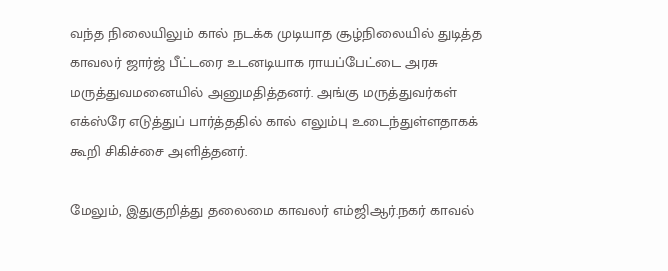வந்த நிலையிலும் கால் நடக்க முடியாத சூழ்நிலையில் துடித்த காவலர் ஜார்ஜ் பீட்டரை உடனடியாக ராயப்பேட்டை அரசு மருத்துவமனையில் அனுமதித்தனர். அங்கு மருத்துவர்கள் எக்ஸ்ரே எடுத்துப் பார்த்ததில் கால் எலும்பு உடைந்துள்ளதாகக் கூறி சிகிச்சை அளித்தனர்.

மேலும், இதுகுறித்து தலைமை காவலர் எம்ஜிஆர்.நகர் காவல்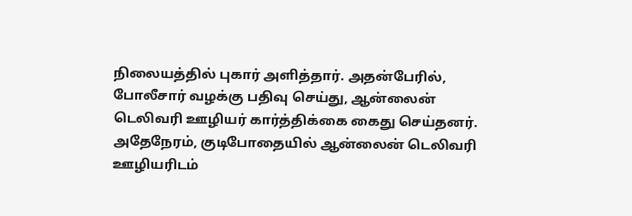நிலையத்தில் புகார் அளித்தார். அதன்பேரில், போலீசார் வழக்கு பதிவு செய்து, ஆன்லைன் டெலிவரி ஊழியர் கார்த்திக்கை கைது செய்தனர். அதேநேரம், குடிபோதையில் ஆன்லைன் டெலிவரி ஊழியரிடம்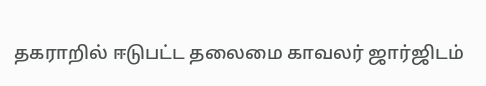தகராறில் ஈடுபட்ட தலைமை காவலர் ஜார்ஜிடம்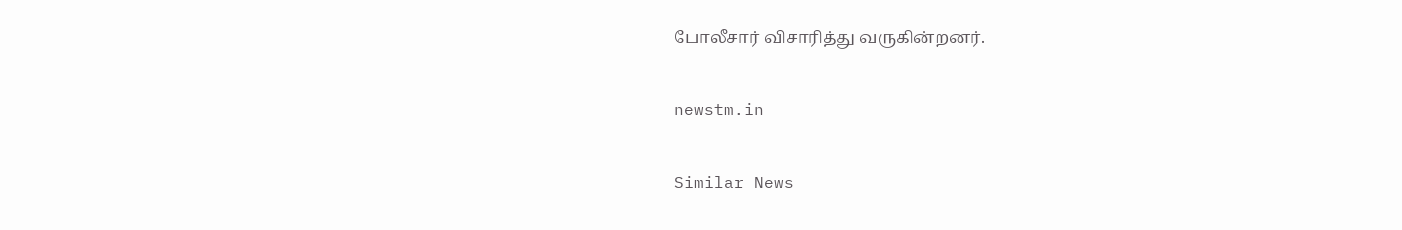போலீசார் விசாரித்து வருகின்றனர்.

newstm.in

Similar News